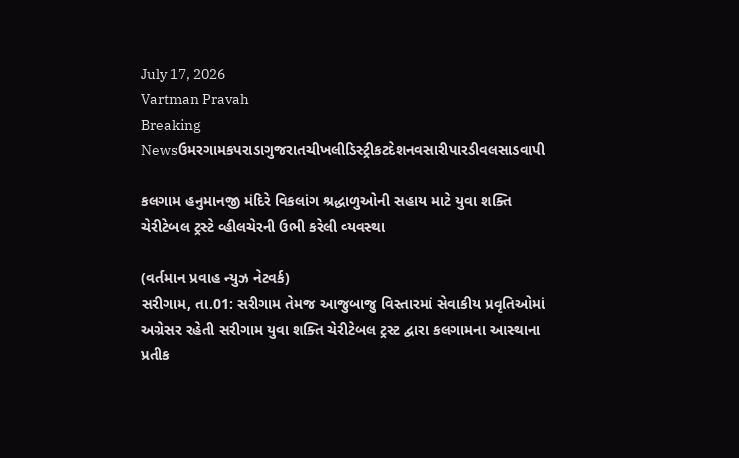July 17, 2026
Vartman Pravah
Breaking Newsઉમરગામકપરાડાગુજરાતચીખલીડિસ્ટ્રીકટદેશનવસારીપારડીવલસાડવાપી

કલગામ હનુમાનજી મંદિરે વિકલાંગ શ્રદ્ધાળુઓની સહાય માટે યુવા શક્‍તિ ચેરીટેબલ ટ્રસ્‍ટે વ્‍હીલચેરની ઉભી કરેલી વ્‍યવસ્‍થા

(વર્તમાન પ્રવાહ ન્‍યુઝ નેટવર્ક)
સરીગામ, તા.01: સરીગામ તેમજ આજુબાજુ વિસ્‍તારમાં સેવાકીય પ્રવૃતિઓમાં અગ્રેસર રહેતી સરીગામ યુવા શક્‍તિ ચેરીટેબલ ટ્રસ્‍ટ દ્વારા કલગામના આસ્‍થાના પ્રતીક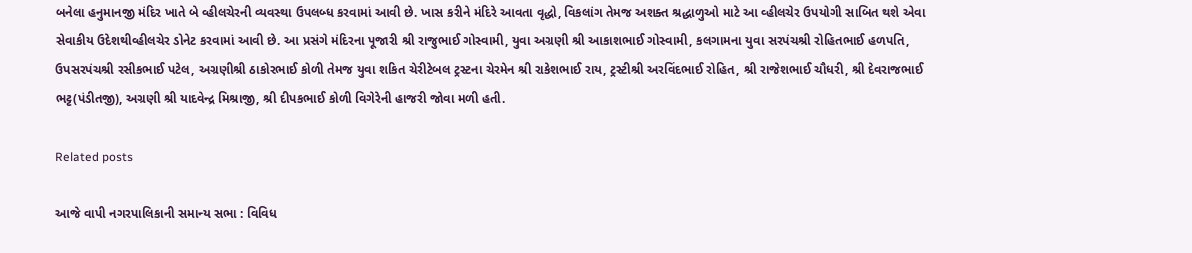બનેલા હનુમાનજી મંદિર ખાતે બે વ્‍હીલચેરની વ્‍યવસ્‍થા ઉપલબ્‍ધ કરવામાં આવી છે. ખાસ કરીને મંદિરે આવતા વૃદ્ધો, વિકલાંગ તેમજ અશક્‍ત શ્રદ્ધાળુઓ માટે આ વ્‍હીલચેર ઉપયોગી સાબિત થશે એવા સેવાકીય ઉદેશથીવ્‍હીલચેર ડોનેટ કરવામાં આવી છે. આ પ્રસંગે મંદિરના પૂજારી શ્રી રાજુભાઈ ગોસ્‍વામી, યુવા અગ્રણી શ્રી આકાશભાઈ ગોસ્‍વામી, કલગામના યુવા સરપંચશ્રી રોહિતભાઈ હળપતિ, ઉપસરપંચશ્રી રસીકભાઈ પટેલ, અગ્રણીશ્રી ઠાકોરભાઈ કોળી તેમજ યુવા શકિત ચેરીટેબલ ટ્રસ્‍ટના ચેરમેન શ્રી રાકેશભાઈ રાય, ટ્રસ્‍ટીશ્રી અરવિંદભાઈ રોહિત, શ્રી રાજેશભાઈ ચૌધરી, શ્રી દેવરાજભાઈ ભટ્ટ(પંડીતજી), અગ્રણી શ્રી યાદવેન્‍દ્ર મિશ્રાજી, શ્રી દીપકભાઈ કોળી વિગેરેની હાજરી જોવા મળી હતી.

Related posts

આજે વાપી નગરપાલિકાની સમાન્‍ય સભા : વિવિધ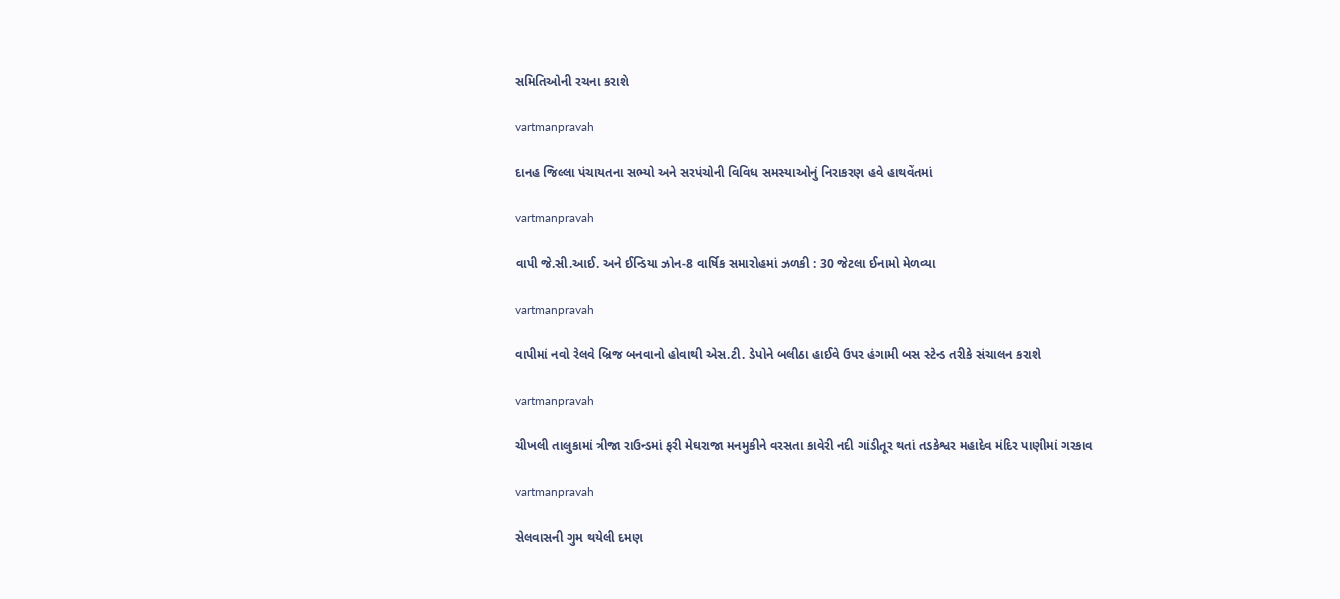સમિતિઓની રચના કરાશે

vartmanpravah

દાનહ જિલ્લા પંચાયતના સભ્‍યો અને સરપંચોની વિવિધ સમસ્‍યાઓનું નિરાકરણ હવે હાથવેંતમાં

vartmanpravah

વાપી જે.સી.આઈ. અને ઈન્‍ડિયા ઝોન-8 વાર્ષિક સમારોહમાં ઝળકી : 30 જેટલા ઈનામો મેળવ્‍યા

vartmanpravah

વાપીમાં નવો રેલવે બ્રિજ બનવાનો હોવાથી એસ.ટી. ડેપોને બલીઠા હાઈવે ઉપર હંગામી બસ સ્‍ટેન્‍ડ તરીકે સંચાલન કરાશે

vartmanpravah

ચીખલી તાલુકામાં ત્રીજા રાઉન્‍ડમાં ફરી મેઘરાજા મનમુકીને વરસતા કાવેરી નદી ગાંડીતૂર થતાં તડકેશ્વર મહાદેવ મંદિર પાણીમાં ગરકાવ

vartmanpravah

સેલવાસની ગુમ થયેલી દમણ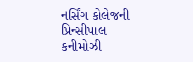નર્સિંગ કોલેજની પ્રિન્‍સીપાલ કનીમોઝી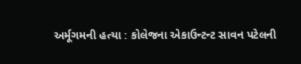અર્મૂગમની હત્‍યા : કોલેજના એકાઉન્‍ટન્‍ટ સાવન પટેલની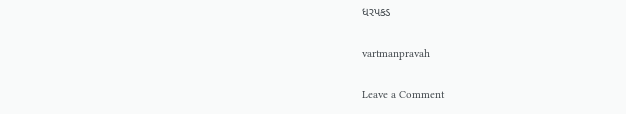ધરપકડ

vartmanpravah

Leave a Comment